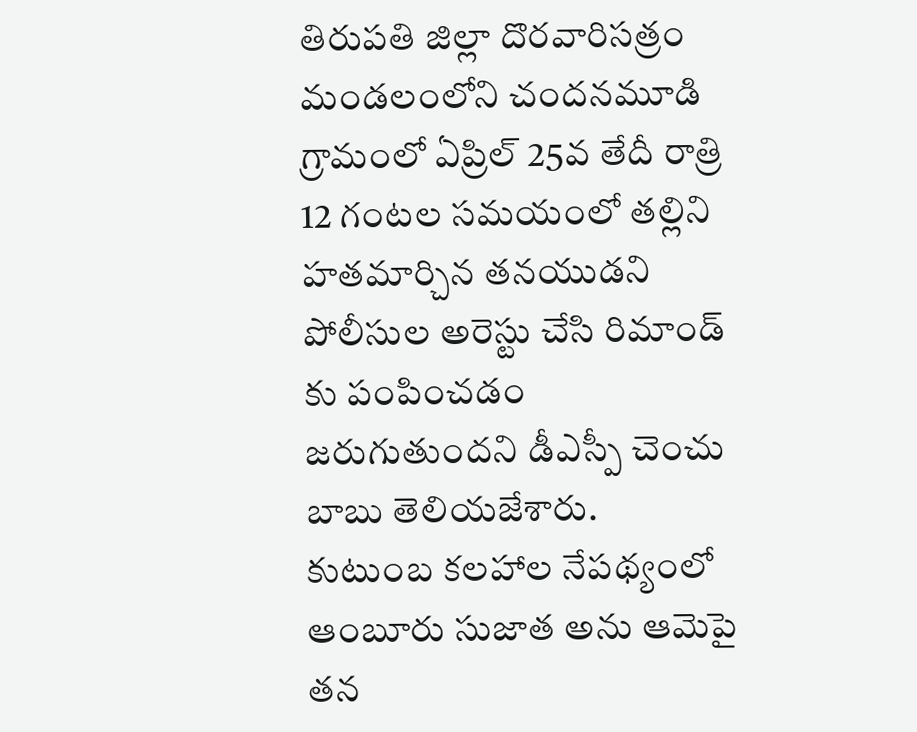తిరుపతి జిల్లా దొరవారిసత్రం మండలంలోని చందనమూడి గ్రామంలో ఏప్రిల్ 25వ తేదీ రాత్రి 12 గంటల సమయంలో తల్లిని హతమార్చిన తనయుడని పోలీసుల అరెస్టు చేసి రిమాండ్ కు పంపించడం జరుగుతుందని డీఎస్పీ చెంచు బాబు తెలియజేశారు.
కుటుంబ కలహాల నేపథ్యంలో ఆంబూరు సుజాత అను ఆమెపై తన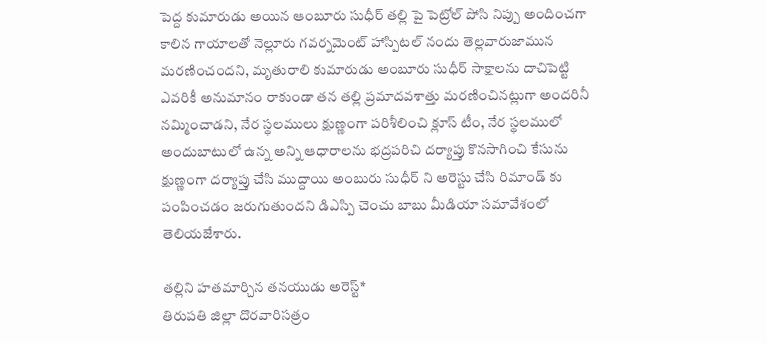పెద్ద కుమారుడు అయిన ఆంబూరు సుధీర్ తల్లి పై పెట్రోల్ పోసి నిప్పు అందించగా కాలిన గాయాలతో నెల్లూరు గవర్నమెంట్ హాస్పిటల్ నందు తెల్లవారుజామున మరణించందని, మృతురాలి కుమారుడు అంబూరు సుధీర్ సాక్షాలను దాచిపెట్టి ఎవరికీ అనుమానం రాకుండా తన తల్లి ప్రమాదవశాత్తు మరణించినట్లుగా అందరినీ నమ్మించాడని, నేర స్థలములు క్షుణ్ణంగా పరిశీలించి క్లూస్ టీం, నేర స్థలములో అందుబాటులో ఉన్న అన్ని ఆధారాలను భద్రపరిచి దర్యాప్తు కొనసాగించి కేసును క్షుణ్ణంగా దర్యాప్తు చేసి ముద్దాయి అంబురు సుధీర్ ని అరెస్టు చేసి రిమాండ్ కు పంపించడం జరుగుతుందని డిఎస్పి చెంచు బాబు మీడియా సమావేశంలో తెలియజేశారు.

తల్లిని హతమార్చిన తనయుడు అరెస్ట్*
తిరుపతి జిల్లా దొరవారిసత్రం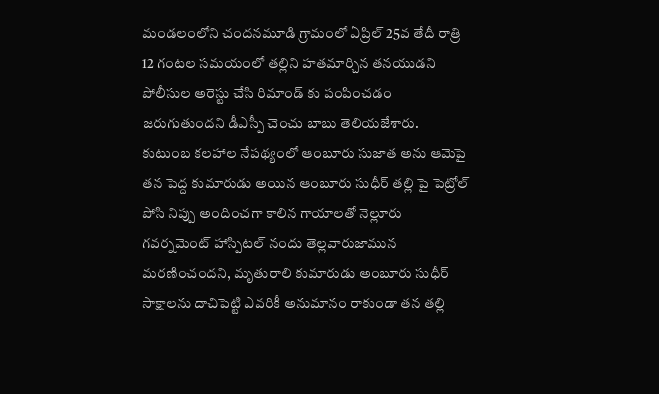మండలంలోని చందనమూడి గ్రామంలో ఏప్రిల్ 25వ తేదీ రాత్రి 12 గంటల సమయంలో తల్లిని హతమార్చిన తనయుడని పోలీసుల అరెస్టు చేసి రిమాండ్ కు పంపించడం జరుగుతుందని డీఎస్పీ చెంచు బాబు తెలియజేశారు. కుటుంబ కలహాల నేపథ్యంలో ఆంబూరు సుజాత అను ఆమెపై తన పెద్ద కుమారుడు అయిన ఆంబూరు సుధీర్ తల్లి పై పెట్రోల్ పోసి నిప్పు అందించగా కాలిన గాయాలతో నెల్లూరు గవర్నమెంట్ హాస్పిటల్ నందు తెల్లవారుజామున మరణించందని, మృతురాలి కుమారుడు అంబూరు సుధీర్ సాక్షాలను దాచిపెట్టి ఎవరికీ అనుమానం రాకుండా తన తల్లి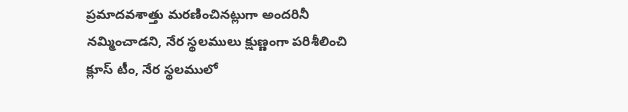ప్రమాదవశాత్తు మరణించినట్లుగా అందరినీ నమ్మించాడని, నేర స్థలములు క్షుణ్ణంగా పరిశీలించి క్లూస్ టీం, నేర స్థలములో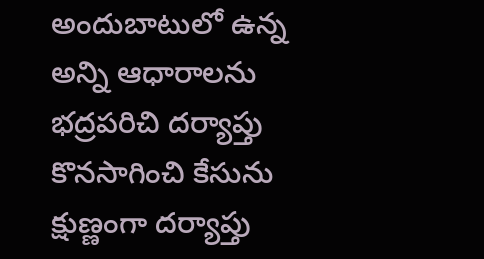అందుబాటులో ఉన్న అన్ని ఆధారాలను భద్రపరిచి దర్యాప్తు కొనసాగించి కేసును క్షుణ్ణంగా దర్యాప్తు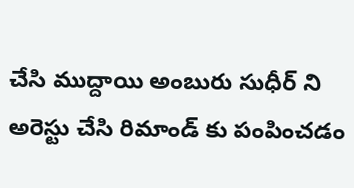చేసి ముద్దాయి అంబురు సుధీర్ ని అరెస్టు చేసి రిమాండ్ కు పంపించడం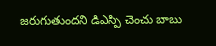జరుగుతుందని డిఎస్పి చెంచు బాబు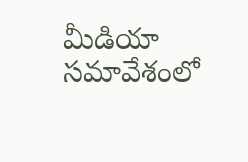మీడియా సమావేశంలో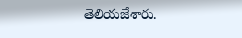తెలియజేశారు.